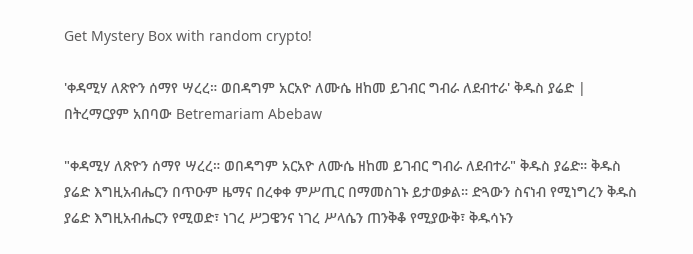Get Mystery Box with random crypto!

'ቀዳሚሃ ለጽዮን ሰማየ ሣረረ። ወበዳግም አርአዮ ለሙሴ ዘከመ ይገብር ግብራ ለደብተራ' ቅዱስ ያሬድ | በትረማርያም አበባው Betremariam Abebaw

"ቀዳሚሃ ለጽዮን ሰማየ ሣረረ። ወበዳግም አርአዮ ለሙሴ ዘከመ ይገብር ግብራ ለደብተራ" ቅዱስ ያሬድ። ቅዱስ ያሬድ እግዚአብሔርን በጥዑም ዜማና በረቀቀ ምሥጢር በማመስገኑ ይታወቃል። ድጓውን ስናነብ የሚነግረን ቅዱስ ያሬድ እግዚአብሔርን የሚወድ፣ ነገረ ሥጋዌንና ነገረ ሥላሴን ጠንቅቆ የሚያውቅ፣ ቅዱሳኑን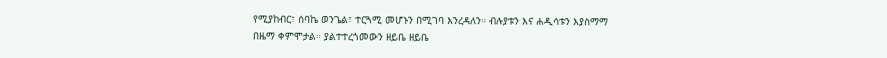የሚያከብር፣ ሰባኬ ወንጌል፣ ተርጓሚ መሆኑን በሚገባ እንረዳለን። ብሉያቱን እና ሐዲሳቱን እያስማማ በዜማ ቀምሞታል። ያልተተረጎመውን ዘይቤ ዘይቤ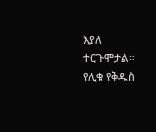እያለ ተርጉሞታል። የሊቁ የቅዱስ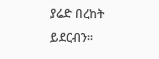ያሬድ በረከት ይደርብን።